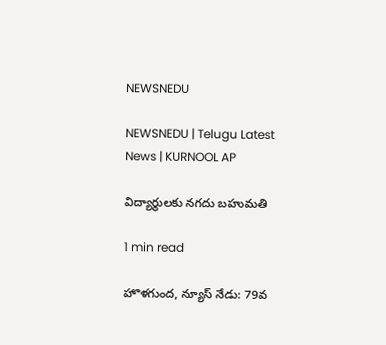NEWSNEDU

NEWSNEDU | Telugu Latest News | KURNOOL AP

విద్యార్థులకు నగదు బహుమతి

1 min read

హొళగుంద, న్యూస్ నేడు: 79వ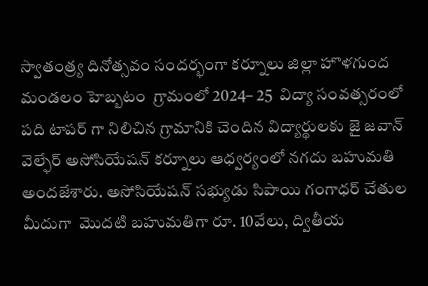స్వాతంత్ర్య దినోత్సవం సందర్భంగా కర్నూలు జిల్లా హొళగుంద మండలం హెబ్బటం  గ్రామంలో 2024– 25  విద్యా సంవత్సరంలో పది టాపర్ గా నిలిచిన గ్రామానికి చెందిన విద్యార్థులకు జై జవాన్ వెల్ఫేర్ అసోసియేషన్ కర్నూలు ఆధ్వర్యంలో నగదు బహుమతి అందజేశారు. అసోసియేషన్ సభ్యుడు సిపాయి గంగాధర్ చేతుల మీదుగా  మొదటి బహుమతిగా రూ. 10వేలు, ద్వితీయ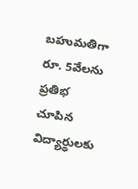బహుమతిగా రూ. 5వేలను ప్రతిభ చూపిన విద్యార్థులకు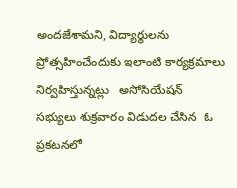అందజేశామని, విద్యార్థులను ప్రోత్సహించేందుకు ఇలాంటి కార్యక్రమాలు నిర్వహిస్తున్నట్లు   అసోసియేషన్ సభ్యులు శుక్రవారం విడుదల చేసిన  ఓ ప్రకటనలో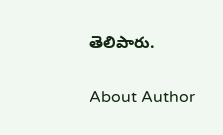తెలిపారు.

About Author